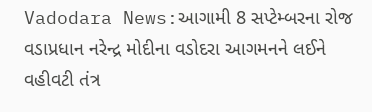Vadodara News:આગામી 8 સપ્ટેમ્બરના રોજ વડાપ્રધાન નરેન્દ્ર મોદીના વડોદરા આગમનને લઈને વહીવટી તંત્ર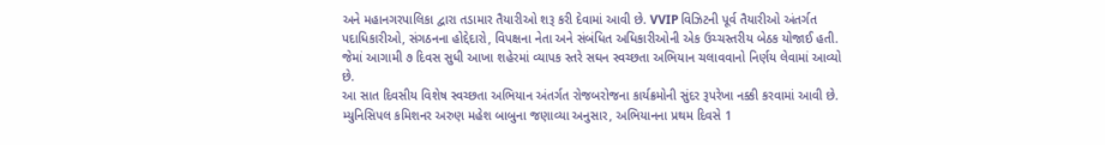અને મહાનગરપાલિકા દ્વારા તડામાર તૈયારીઓ શરૂ કરી દેવામાં આવી છે. VVIP વિઝિટની પૂર્વ તૈયારીઓ અંતર્ગત પદાધિકારીઓ, સંગઠનના હોદ્દેદારો, વિપક્ષના નેતા અને સંબંધિત અધિકારીઓની એક ઉચ્ચસ્તરીય બેઠક યોજાઈ હતી. જેમાં આગામી ૭ દિવસ સુધી આખા શહેરમાં વ્યાપક સ્તરે સઘન સ્વચ્છતા અભિયાન ચલાવવાનો નિર્ણય લેવામાં આવ્યો છે.
આ સાત દિવસીય વિશેષ સ્વચ્છતા અભિયાન અંતર્ગત રોજબરોજના કાર્યક્રમોની સુંદર રૂપરેખા નક્કી કરવામાં આવી છે. મ્યુનિસિપલ કમિશનર અરુણ મહેશ બાબુના જણાવ્યા અનુસાર, અભિયાનના પ્રથમ દિવસે 1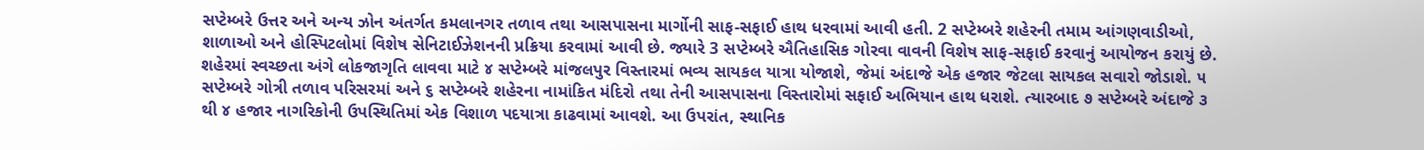સપ્ટેમ્બરે ઉત્તર અને અન્ય ઝોન અંતર્ગત કમલાનગર તળાવ તથા આસપાસના માર્ગોની સાફ-સફાઈ હાથ ધરવામાં આવી હતી. 2 સપ્ટેમ્બરે શહેરની તમામ આંગણવાડીઓ, શાળાઓ અને હોસ્પિટલોમાં વિશેષ સેનિટાઈઝેશનની પ્રક્રિયા કરવામાં આવી છે. જ્યારે 3 સપ્ટેમ્બરે ઐતિહાસિક ગોરવા વાવની વિશેષ સાફ-સફાઈ કરવાનું આયોજન કરાયું છે.
શહેરમાં સ્વચ્છતા અંગે લોકજાગૃતિ લાવવા માટે ૪ સપ્ટેમ્બરે માંજલપુર વિસ્તારમાં ભવ્ય સાયકલ યાત્રા યોજાશે, જેમાં અંદાજે એક હજાર જેટલા સાયકલ સવારો જોડાશે. ૫ સપ્ટેમ્બરે ગોત્રી તળાવ પરિસરમાં અને ૬ સપ્ટેમ્બરે શહેરના નામાંકિત મંદિરો તથા તેની આસપાસના વિસ્તારોમાં સફાઈ અભિયાન હાથ ધરાશે. ત્યારબાદ ૭ સપ્ટેમ્બરે અંદાજે ૩ થી ૪ હજાર નાગરિકોની ઉપસ્થિતિમાં એક વિશાળ પદયાત્રા કાઢવામાં આવશે. આ ઉપરાંત, સ્થાનિક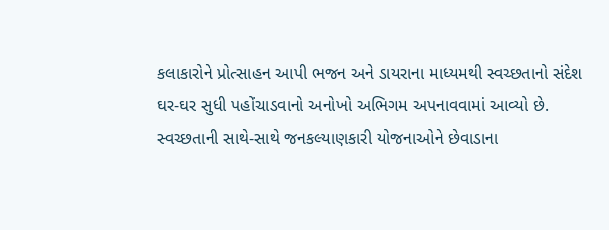કલાકારોને પ્રોત્સાહન આપી ભજન અને ડાયરાના માધ્યમથી સ્વચ્છતાનો સંદેશ ઘર-ઘર સુધી પહોંચાડવાનો અનોખો અભિગમ અપનાવવામાં આવ્યો છે.
સ્વચ્છતાની સાથે-સાથે જનકલ્યાણકારી યોજનાઓને છેવાડાના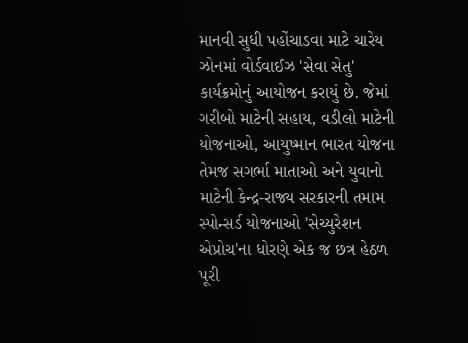માનવી સુધી પહોંચાડવા માટે ચારેય ઝોનમાં વોર્ડવાઈઝ 'સેવા સેતુ' કાર્યક્રમોનું આયોજન કરાયું છે. જેમાં ગરીબો માટેની સહાય, વડીલો માટેની યોજનાઓ, આયુષ્માન ભારત યોજના તેમજ સગર્ભા માતાઓ અને યુવાનો માટેની કેન્દ્ર-રાજ્ય સરકારની તમામ સ્પોન્સર્ડ યોજનાઓ 'સેચ્યુરેશન એપ્રોચ'ના ધોરણે એક જ છત્ર હેઠળ પૂરી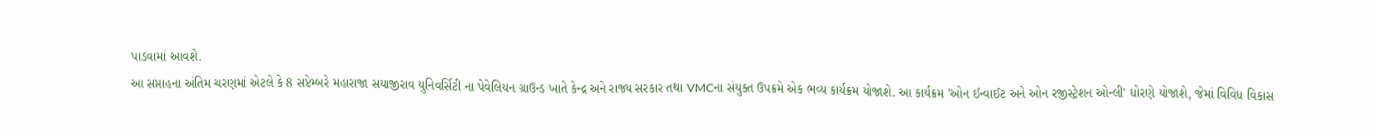પાડવામાં આવશે.
આ સપ્તાહના અંતિમ ચરણમાં એટલે કે 8 સપ્ટેમ્બરે મહારાજા સયાજીરાવ યુનિવર્સિટી ના પેવેલિયન ગ્રાઉન્ડ ખાતે કેન્દ્ર અને રાજ્ય સરકાર તથા VMCના સંયુક્ત ઉપક્રમે એક ભવ્ય કાર્યક્રમ યોજાશે. આ કાર્યક્રમ 'ઓન ઈન્વાઈટ અને ઓન રજીસ્ટ્રેશન ઓન્લી' ધોરણે યોજાશે, જેમાં વિવિધ વિકાસ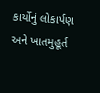કાર્યોનું લોકાર્પણ અને ખાતમુહૂર્ત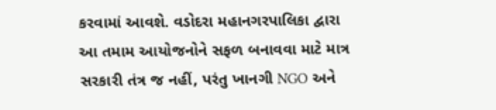કરવામાં આવશે. વડોદરા મહાનગરપાલિકા દ્વારા આ તમામ આયોજનોને સફળ બનાવવા માટે માત્ર સરકારી તંત્ર જ નહીં, પરંતુ ખાનગી NGO અને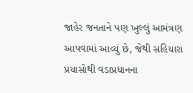જાહેર જનતાને પણ ખુલ્લું આમંત્રણ આપવામાં આવ્યું છે, જેથી સહિયારા પ્રયાસોથી વડાપ્રધાનના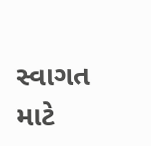સ્વાગત માટે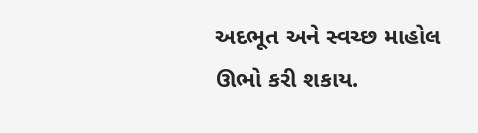અદભૂત અને સ્વચ્છ માહોલ ઊભો કરી શકાય.